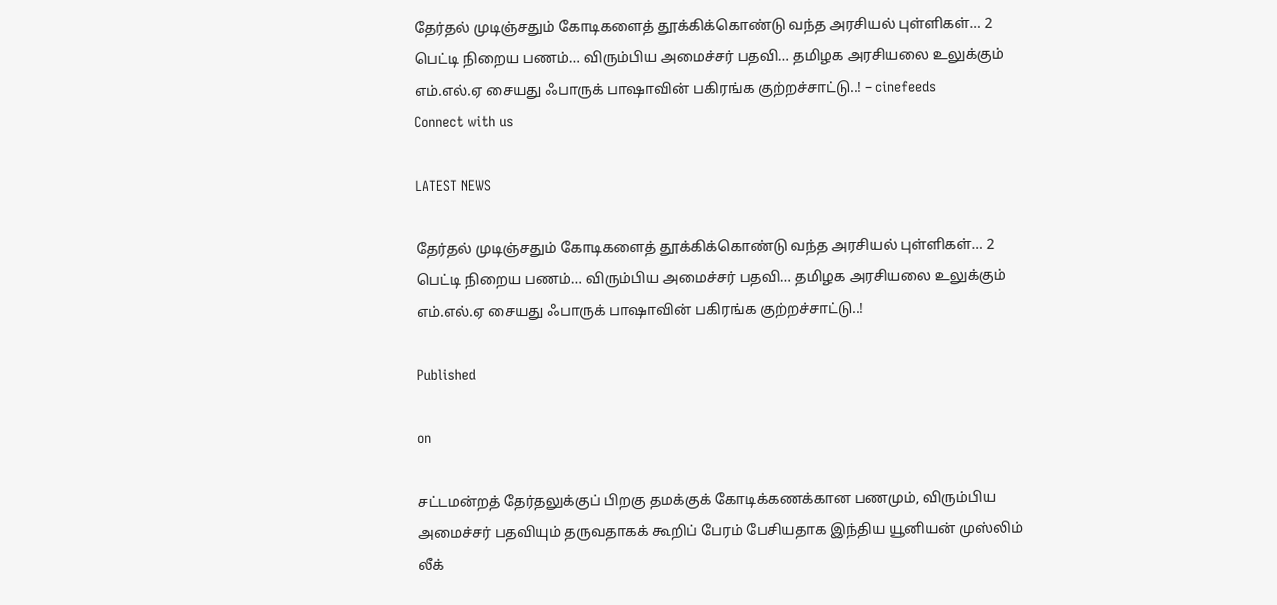தேர்தல் முடிஞ்சதும் கோடிகளைத் தூக்கிக்கொண்டு வந்த அரசியல் புள்ளிகள்… 2 பெட்டி நிறைய பணம்… விரும்பிய அமைச்சர் பதவி… தமிழக அரசியலை உலுக்கும் எம்.எல்.ஏ சையது ஃபாருக் பாஷாவின் பகிரங்க குற்றச்சாட்டு..! – cinefeeds
Connect with us

LATEST NEWS

தேர்தல் முடிஞ்சதும் கோடிகளைத் தூக்கிக்கொண்டு வந்த அரசியல் புள்ளிகள்… 2 பெட்டி நிறைய பணம்… விரும்பிய அமைச்சர் பதவி… தமிழக அரசியலை உலுக்கும் எம்.எல்.ஏ சையது ஃபாருக் பாஷாவின் பகிரங்க குற்றச்சாட்டு..!

Published

on

சட்டமன்றத் தேர்தலுக்குப் பிறகு தமக்குக் கோடிக்கணக்கான பணமும், விரும்பிய அமைச்சர் பதவியும் தருவதாகக் கூறிப் பேரம் பேசியதாக இந்திய யூனியன் முஸ்லிம் லீக்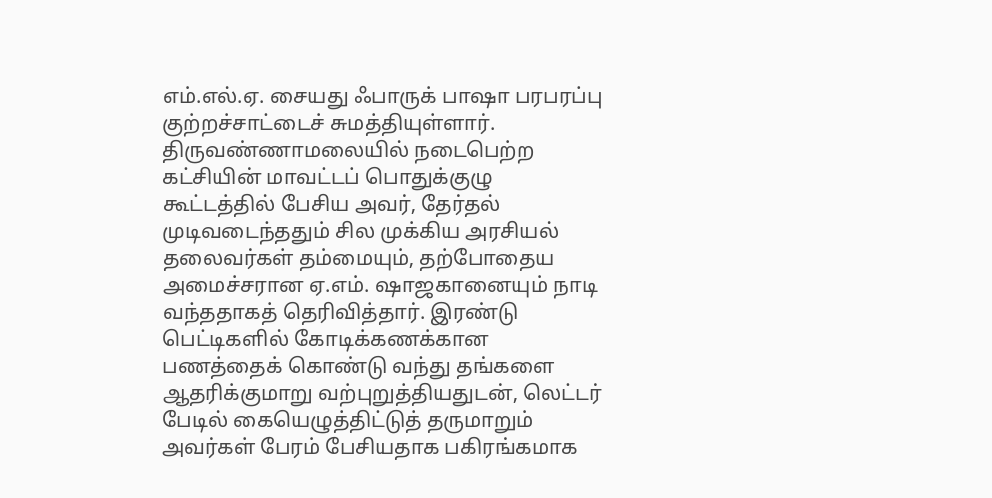எம்.எல்.ஏ. சையது ஃபாருக் பாஷா பரபரப்பு குற்றச்சாட்டைச் சுமத்தியுள்ளார். திருவண்ணாமலையில் நடைபெற்ற கட்சியின் மாவட்டப் பொதுக்குழு கூட்டத்தில் பேசிய அவர், தேர்தல் முடிவடைந்ததும் சில முக்கிய அரசியல் தலைவர்கள் தம்மையும், தற்போதைய அமைச்சரான ஏ.எம். ஷாஜகானையும் நாடி வந்ததாகத் தெரிவித்தார். இரண்டு பெட்டிகளில் கோடிக்கணக்கான பணத்தைக் கொண்டு வந்து தங்களை ஆதரிக்குமாறு வற்புறுத்தியதுடன், லெட்டர் பேடில் கையெழுத்திட்டுத் தருமாறும் அவர்கள் பேரம் பேசியதாக பகிரங்கமாக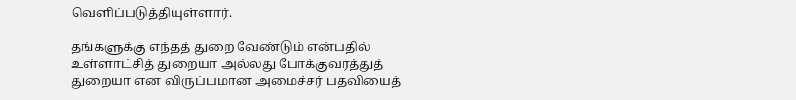வெளிப்படுத்தியுள்ளார்.

தங்களுக்கு எந்தத் துறை வேண்டும் என்பதில் உள்ளாட்சித் துறையா அல்லது போக்குவரத்துத் துறையா என விருப்பமான அமைச்சர் பதவியைத்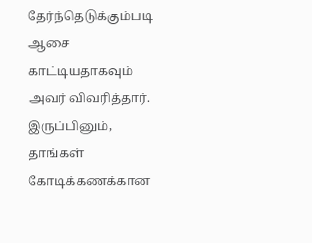தேர்ந்தெடுக்கும்படி ஆசை காட்டியதாகவும் அவர் விவரித்தார். இருப்பினும், தாங்கள் கோடிக்கணக்கான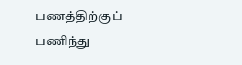பணத்திற்குப் பணிந்து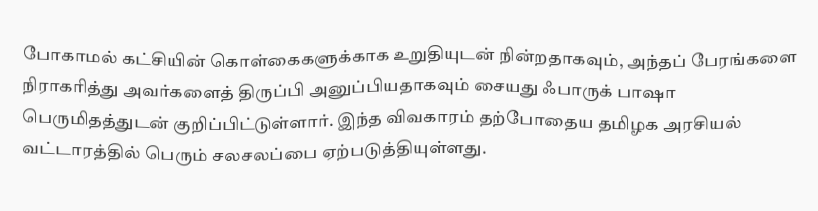போகாமல் கட்சியின் கொள்கைகளுக்காக உறுதியுடன் நின்றதாகவும், அந்தப் பேரங்களை நிராகரித்து அவர்களைத் திருப்பி அனுப்பியதாகவும் சையது ஃபாருக் பாஷா பெருமிதத்துடன் குறிப்பிட்டுள்ளார். இந்த விவகாரம் தற்போதைய தமிழக அரசியல் வட்டாரத்தில் பெரும் சலசலப்பை ஏற்படுத்தியுள்ளது.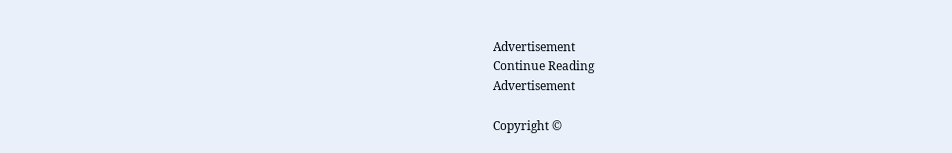Advertisement
Continue Reading
Advertisement

Copyright ©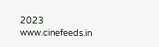2023 www.cinefeeds.in